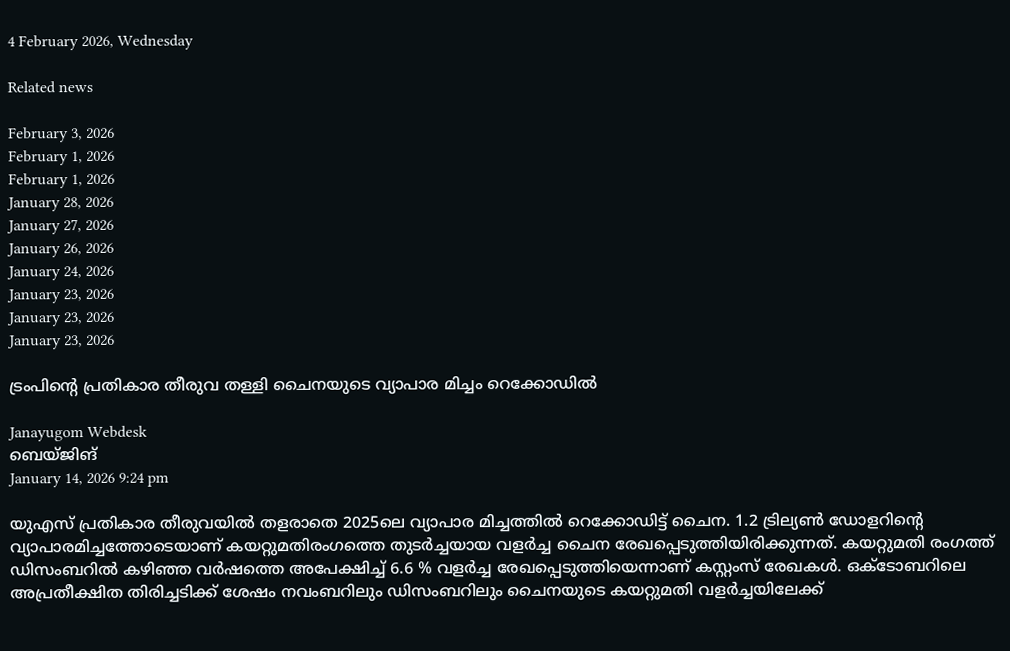4 February 2026, Wednesday

Related news

February 3, 2026
February 1, 2026
February 1, 2026
January 28, 2026
January 27, 2026
January 26, 2026
January 24, 2026
January 23, 2026
January 23, 2026
January 23, 2026

ട്രംപിന്റെ പ്രതികാര തീരുവ തള്ളി ചൈനയുടെ വ്യാപാര മിച്ചം റെക്കോഡില്‍

Janayugom Webdesk
ബെയ്ജിങ്
January 14, 2026 9:24 pm

യുഎസ് പ്രതികാര തീരുവയില്‍ തളരാതെ 2025ലെ വ്യാപാര മിച്ചത്തില്‍ റെക്കോഡിട്ട് ചൈന. 1.2 ട്രില്യണ്‍ ഡോളറിന്റെ വ്യാപാരമിച്ചത്തോടെയാണ് കയറ്റുമതിരംഗത്തെ തുടര്‍ച്ചയായ വളര്‍ച്ച ചൈന രേഖപ്പെടുത്തിയിരിക്കുന്നത്. കയറ്റുമതി രംഗത്ത് ഡിസംബറില്‍ കഴിഞ്ഞ വര്‍ഷത്തെ അപേക്ഷിച്ച് 6.6 % വളര്‍ച്ച രേഖപ്പെടുത്തിയെന്നാണ് കസ്റ്റംസ് രേഖകള്‍. ഒക്ടോബറിലെ അപ്രതീക്ഷിത തിരിച്ചടിക്ക് ശേഷം നവംബറിലും ഡിസംബറിലും ചൈനയുടെ കയറ്റുമതി വളര്‍ച്ചയിലേക്ക്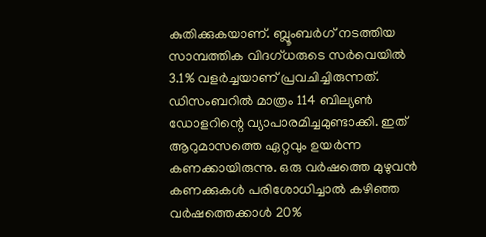കുതിക്കുകയാണ്. ബ്ലൂംബര്‍ഗ് നടത്തിയ സാമ്പത്തിക വിദഗ്ധരുടെ സര്‍വെയില്‍ 3.1% വളര്‍ച്ചയാണ് പ്രവചിച്ചിരുന്നത്. ഡിസംബറില്‍ മാത്രം 114 ബില്യണ്‍ ഡോളറിന്റെ വ്യാപാരമിച്ചമുണ്ടാക്കി. ഇത് ആറുമാസത്തെ ഏറ്റവും ഉയര്‍ന്ന കണക്കായിരുന്നു. ഒരു വര്‍ഷത്തെ മുഴുവന്‍ കണക്കുകള്‍ പരിശോധിച്ചാല്‍ കഴിഞ്ഞ വര്‍ഷത്തെക്കാള്‍ 20%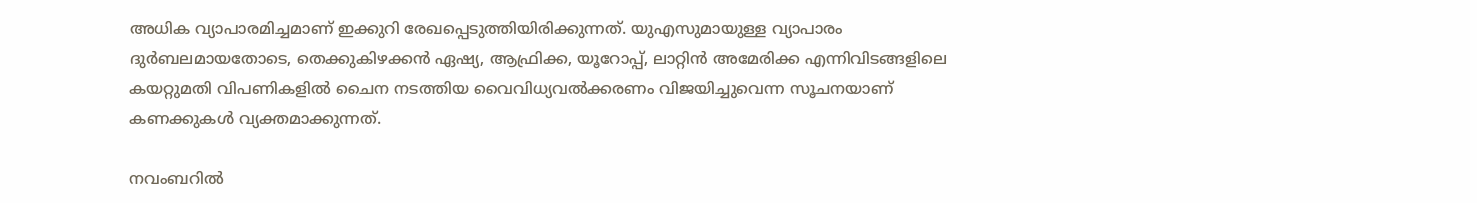അധിക വ്യാപാരമിച്ചമാണ് ഇക്കുറി രേഖപ്പെടുത്തിയിരിക്കുന്നത്. യുഎസുമായുള്ള വ്യാപാരം ദുര്‍ബലമായതോടെ, തെക്കുകിഴക്കന്‍ ഏഷ്യ, ആഫ്രിക്ക, യൂറോപ്പ്, ലാറ്റിന്‍ അമേരിക്ക എന്നിവിടങ്ങളിലെ കയറ്റുമതി വിപണികളില്‍ ചൈന നടത്തിയ വൈവിധ്യവല്‍ക്കരണം വിജയിച്ചുവെന്ന സൂചനയാണ് കണക്കുകള്‍ വ്യക്തമാക്കുന്നത്.

നവംബറില്‍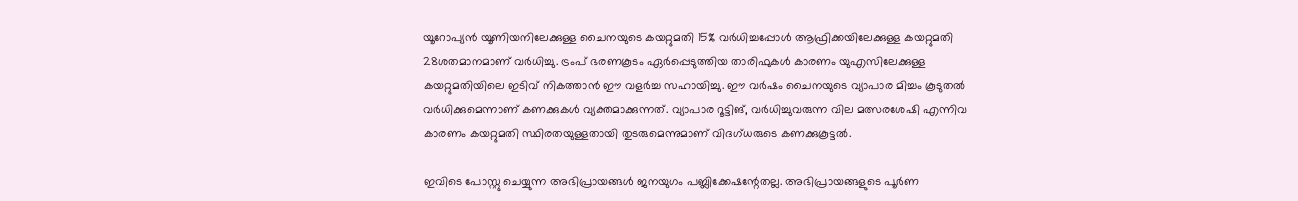യൂറോപ്യന്‍ യൂണിയനിലേക്കുള്ള ചൈനയുടെ കയറ്റുമതി 15% വര്‍ധിച്ചപ്പോള്‍ ആഫ്രിക്കയിലേക്കുള്ള കയറ്റുമതി 28ശതമാനമാണ് വര്‍ധിച്ചു. ട്രംപ് ഭരണകൂടം ഏര്‍പ്പെടുത്തിയ താരിഫുകള്‍ കാരണം യുഎസിലേക്കുള്ള കയറ്റുമതിയിലെ ഇടിവ് നികത്താന്‍ ഈ വളര്‍ച്ച സഹായിച്ചു. ഈ വര്‍ഷം ചൈനയുടെ വ്യാപാര മിച്ചം കൂടുതല്‍ വര്‍ധിക്കുമെന്നാണ് കണക്കുകള്‍ വ്യക്തമാക്കുന്നത്. വ്യാപാര റൂട്ടിങ്, വര്‍ധിച്ചുവരുന്ന വില മത്സരശേഷി എന്നിവ കാരണം കയറ്റുമതി സ്ഥിരതയുള്ളതായി തുടരുമെന്നുമാണ് വിദഗ്ധരുടെ കണക്കുകൂട്ടല്‍.

ഇവിടെ പോസ്റ്റു ചെയ്യുന്ന അഭിപ്രായങ്ങള്‍ ജനയുഗം പബ്ലിക്കേഷന്റേതല്ല. അഭിപ്രായങ്ങളുടെ പൂര്‍ണ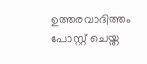ഉത്തരവാദിത്തം പോസ്റ്റ് ചെയ്ത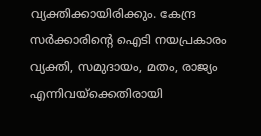വ്യക്തിക്കായിരിക്കും. കേന്ദ്ര സര്‍ക്കാരിന്റെ ഐടി നയപ്രകാരം വ്യക്തി, സമുദായം, മതം, രാജ്യം എന്നിവയ്‌ക്കെതിരായി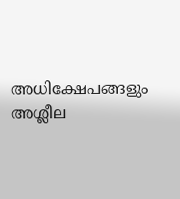അധിക്ഷേപങ്ങളും അശ്ലീല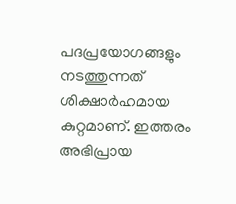പദപ്രയോഗങ്ങളും നടത്തുന്നത് ശിക്ഷാര്‍ഹമായ കുറ്റമാണ്. ഇത്തരം അഭിപ്രായ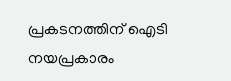പ്രകടനത്തിന് ഐടി നയപ്രകാരം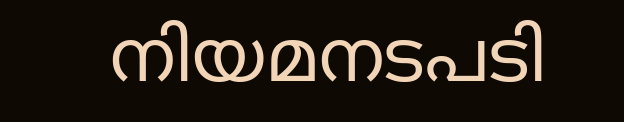നിയമനടപടി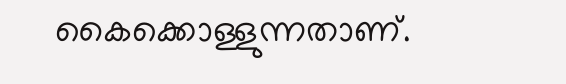കൈക്കൊള്ളുന്നതാണ്.